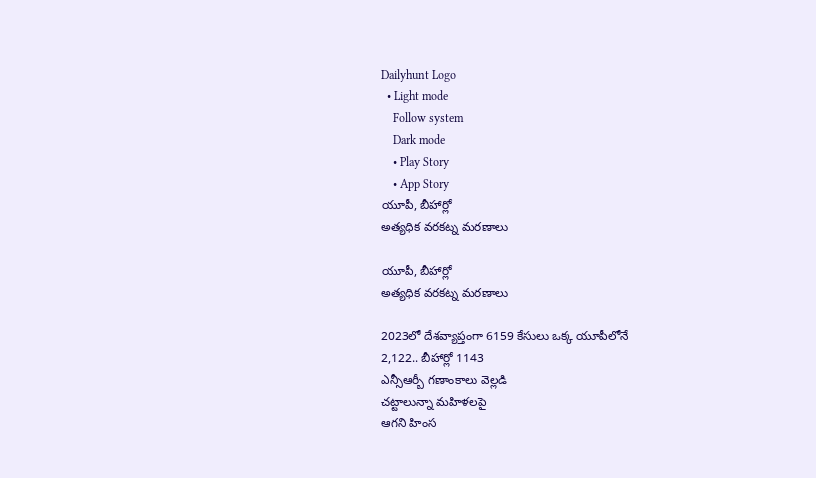Dailyhunt Logo
  • Light mode
    Follow system
    Dark mode
    • Play Story
    • App Story
యూపీ, బీహార్లో
అత్యధిక వరకట్న మరణాలు

యూపీ, బీహార్లో
అత్యధిక వరకట్న మరణాలు

2023లో దేశవ్యాప్తంగా 6159 కేసులు ఒక్క యూపీలోనే
2,122.. బీహార్లో 1143
ఎన్సీఆర్బీ గణాంకాలు వెల్లడి
చట్టాలున్నా మహిళలపై
ఆగని హింస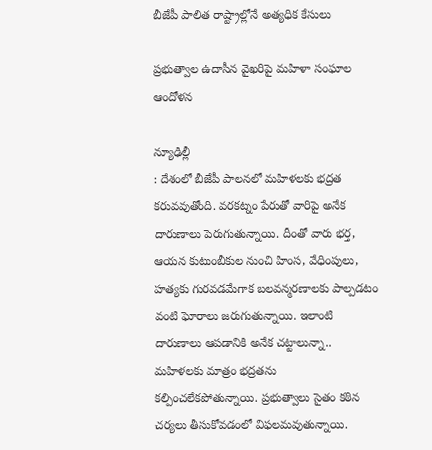బీజేపీ పాలిత రాష్ట్రాల్లోనే అత్యధిక కేసులు

ప్రభుత్వాల ఉదాసీన వైఖరిపై మహిళా సంఘాల ఆందోళన

న్యూఢిల్లీ
: దేశంలో బీజేపీ పాలనలో మహిళలకు భద్రత కరువవుతోంది. వరకట్నం పేరుతో వారిపై అనేక దారుణాలు పెరుగుతున్నాయి. దీంతో వారు భర్త, ఆయన కుటుంబీకుల నుంచి హింస, వేధింపులు, హత్యకు గురవడమేగాక బలవన్మరణాలకు పాల్పడటం వంటి ఘోరాలు జరుగుతున్నాయి. ఇలాంటి దారుణాలు ఆపడానికి అనేక చట్టాలున్నా.. మహిళలకు మాత్రం భద్రతను కల్పించలేకపోతున్నాయి. ప్రభుత్వాలు సైతం కఠిన చర్యలు తీసుకోవడంలో విఫలమవుతున్నాయి.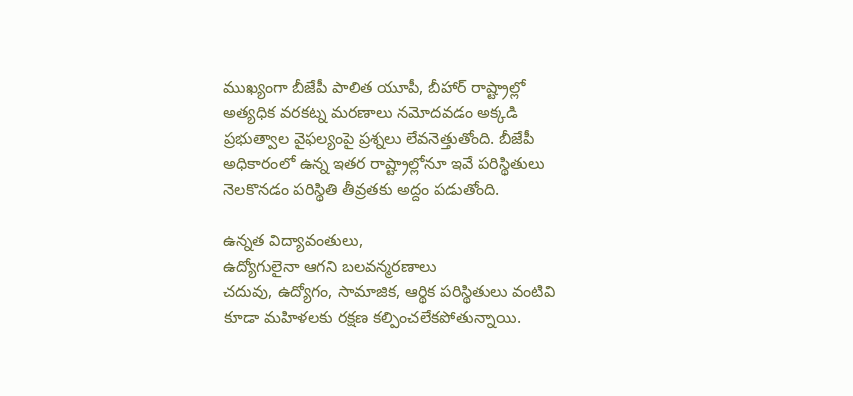ముఖ్యంగా బీజేపీ పాలిత యూపీ, బీహార్ రాష్ట్రాల్లో అత్యధిక వరకట్న మరణాలు నమోదవడం అక్కడి ప్రభుత్వాల వైఫల్యంపై ప్రశ్నలు లేవనెత్తుతోంది. బీజేపీ అధికారంలో ఉన్న ఇతర రాష్ట్రాల్లోనూ ఇవే పరిస్థితులు నెలకొనడం పరిస్థితి తీవ్రతకు అద్దం పడుతోంది.

ఉన్నత విద్యావంతులు,
ఉద్యోగులైనా ఆగని బలవన్మరణాలు
చదువు, ఉద్యోగం, సామాజిక, ఆర్థిక పరిస్థితులు వంటివి కూడా మహిళలకు రక్ష‍ణ కల్పించలేకపోతున్నాయి.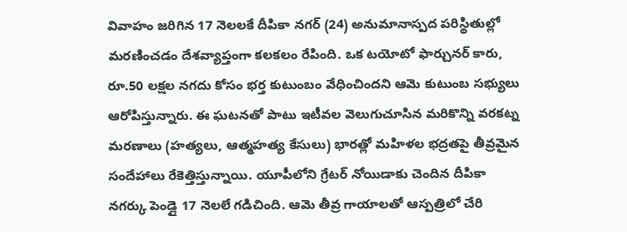వివాహం జరిగిన 17 నెలలకే దీపికా నగర్ (24) అనుమానాస్పద పరిస్థితుల్లో మరణించడం దేశవ్యాప్తంగా కలకలం రేపింది. ఒక టయోటో ఫార్చునర్ కారు, రూ.50 లక్షల నగదు కోసం భర్త కుటుంబం వేధించిందని ఆమె కుటుంబ సభ్యులు ఆరోపిస్తున్నారు. ఈ ఘటనతో పాటు ఇటీవల వెలుగుచూసిన మరికొన్ని వరకట్న మరణాలు (హత్యలు, ఆత్మహత్య కేసులు) భారత్లో మహిళల భద్రతపై తీవ్రమైన సందేహాలు రేకెత్తిస్తున్నాయి. యూపీలోని గ్రేటర్ నోయిడాకు చెందిన దీపికా నగర్కు పెండ్లై 17 నెలలే గడిచింది. ఆమె తీవ్ర గాయాలతో ఆస్పత్రిలో చేరి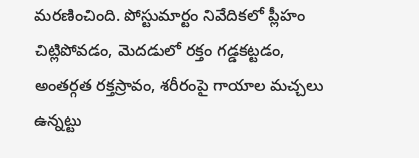మరణించింది. పోస్టుమార్టం నివేదికలో ప్లీహం చిట్లిపోవడం, మెదడులో రక్తం గడ్డకట్టడం, అంతర్గత రక్తస్రావం, శరీరంపై గాయాల మచ్చలు ఉన్నట్టు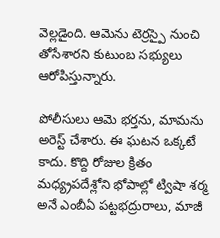వెల్లడైంది. ఆమెను టెర్రస్పై నుంచి తోసేశారని కుటుంబ సభ్యులు ఆరోపిస్తున్నారు.

పోలీసులు ఆమె భర్తను, మామను అరెస్ట్ చేశారు. ఈ ఘటన ఒక్కటే కాదు. కొద్ది రోజుల క్రితం మధ్య్రపదేశ్లోని భోపాల్లో ట్విషా శర్మ అనే ఎంబీఏ పట్టభద్రురాలు, మాజీ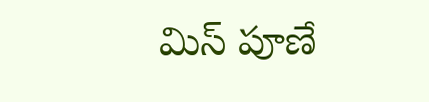మిస్ పూణే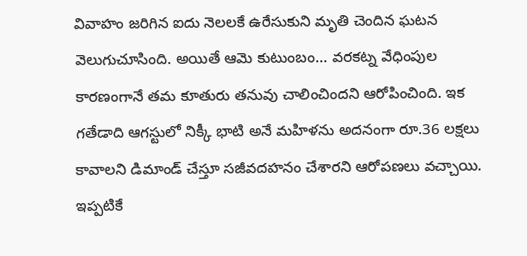వివాహం జరిగిన ఐదు నెలలకే ఉరేసుకుని మృతి చెందిన ఘటన వెలుగుచూసింది. అయితే ఆమె కుటుంబం… వరకట్న వేధింపుల కారణంగానే తమ కూతురు తనువు చాలించిందని ఆరోపించింది. ఇక గతేడాది ఆగస్టులో నిక్కీ భాటి అనే మహిళను అదనంగా రూ.36 లక్షలు కావాలని డిమాండ్ చేస్తూ సజీవదహనం చేశారని ఆరోపణలు వచ్చాయి. ఇప్పటికే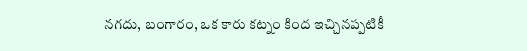నగదు, బంగారం, ఒక కారు కట్నం కింద ఇచ్చినప్పటికీ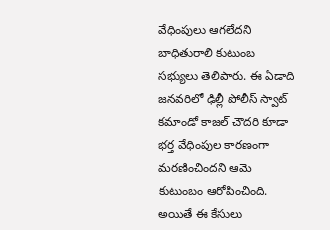వేధింపులు ఆగలేదని బాధితురాలి కుటుంబ సభ్యులు తెలిపారు. ఈ ఏడాది జనవరిలో ఢిల్లీ పోలీస్ స్వాట్ కమాండో కాజల్ చౌదరి కూడా భర్త వేధింపుల కారణంగా మరణించిందని ఆమె కుటుంబం ఆరోపించింది. అయితే ఈ కేసులు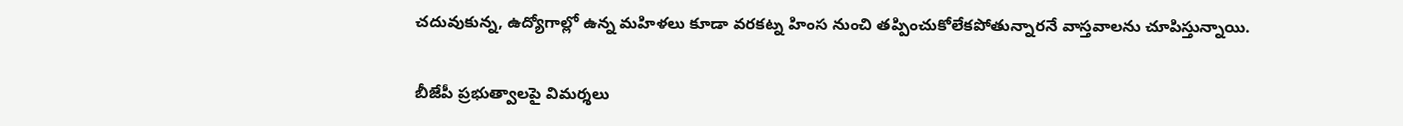చదువుకున్న, ఉద్యోగాల్లో ఉన్న మహిళలు కూడా వరకట్న హింస నుంచి తప్పించుకోలేకపోతున్నారనే వాస్తవాలను చూపిస్తున్నాయి.

బీజేపీ ప్రభుత్వాలపై విమర్శలు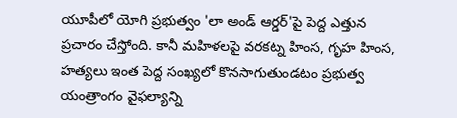యూపీలో యోగి ప్రభుత్వం 'లా అండ్ ఆర్డర్'పై పెద్ద ఎత్తున ప్రచారం చేస్తోంది. కానీ మహిళలపై వరకట్న హింస, గృహ హింస, హత్యలు ఇంత పెద్ద సంఖ్యలో కొనసాగుతుండటం ప్రభుత్వ యంత్రాంగం వైఫల్యాన్ని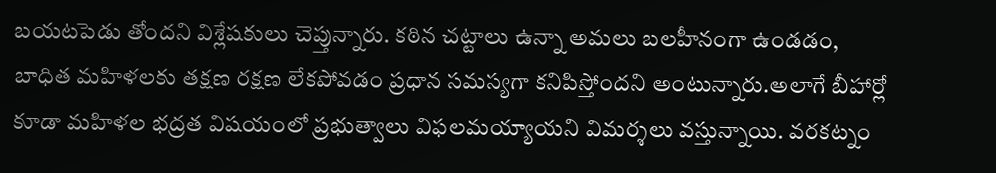బయటపెడు తోందని విశ్లేషకులు చెప్తున్నారు. కఠిన చట్టాలు ఉన్నా అమలు బలహీనంగా ఉండడం, బాధిత మహిళలకు తక్షణ రక్షణ లేకపోవడం ప్రధాన సమస్యగా కనిపిస్తోందని అంటున్నారు.అలాగే బీహార్లో కూడా మహిళల భద్రత విషయంలో ప్రభుత్వాలు విఫలమయ్యాయని విమర్శలు వస్తున్నాయి. వరకట్నం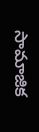సామాజిక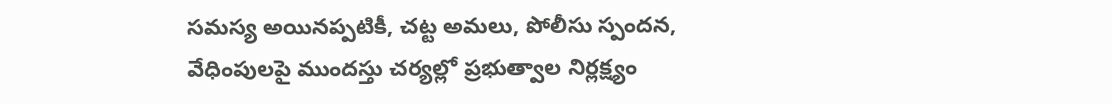సమస్య అయినప్పటికీ, చట్ట అమలు, పోలీసు స్పందన, వేధింపులపై ముందస్తు చర్యల్లో ప్రభుత్వాల నిర్లక్ష్యం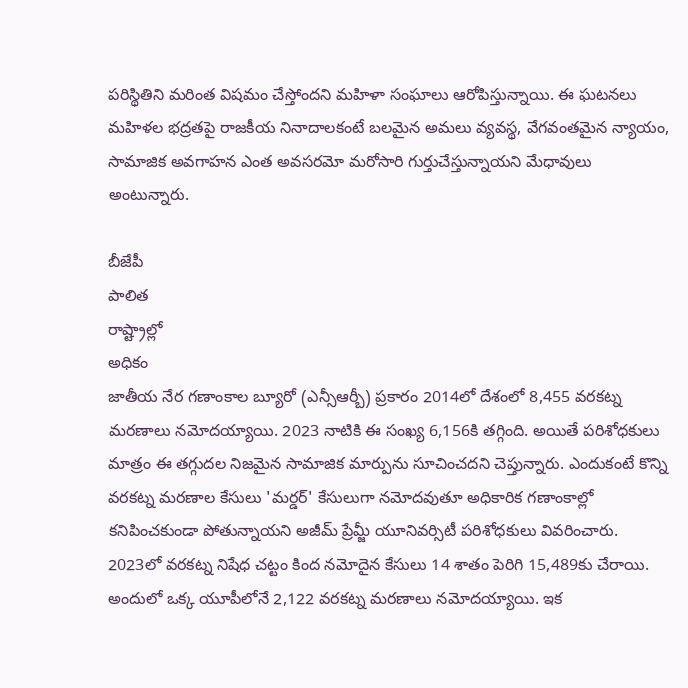పరిస్థితిని మరింత విషమం చేస్తోందని మహిళా సంఘాలు ఆరోపిస్తున్నాయి. ఈ ఘటనలు మహిళల భద్రతపై రాజకీయ నినాదాలకంటే బలమైన అమలు వ్యవస్థ, వేగవంతమైన న్యాయం, సామాజిక అవగాహన ఎంత అవసరమో మరోసారి గుర్తుచేస్తున్నాయని మేధావులు అంటున్నారు.

బీజేపీ
పాలిత
రాష్ట్రాల్లో
అధికం
జాతీయ నేర గణాంకాల బ్యూరో (ఎన్సీఆర్బీ) ప్రకారం 2014లో దేశంలో 8,455 వరకట్న మరణాలు నమోదయ్యాయి. 2023 నాటికి ఈ సంఖ్య 6,156కి తగ్గింది. అయితే పరిశోధకులు మాత్రం ఈ తగ్గుదల నిజమైన సామాజిక మార్పును సూచించదని చెప్తున్నారు. ఎందుకంటే కొన్ని వరకట్న మరణాల కేసులు 'మర్డర్' కేసులుగా నమోదవుతూ అధికారిక గణాంకాల్లో కనిపించకుండా పోతున్నాయని అజీమ్ ప్రేమ్జీ యూనివర్సిటీ పరిశోధకులు వివరించారు. 2023లో వరకట్న నిషేధ చట్టం కింద నమోదైన కేసులు 14 శాతం పెరిగి 15,489కు చేరాయి. అందులో ఒక్క యూపీలోనే 2,122 వరకట్న మరణాలు నమోదయ్యాయి. ఇక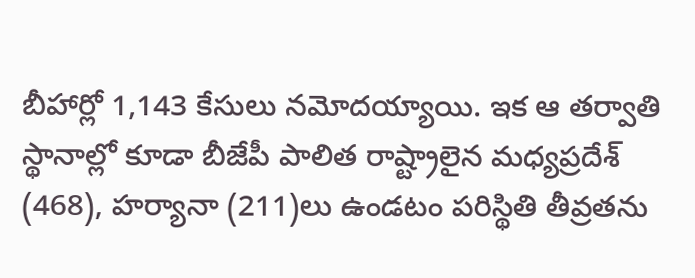బీహార్లో 1,143 కేసులు నమోదయ్యాయి. ఇక ఆ తర్వాతి స్థానాల్లో కూడా బీజేపీ పాలిత రాష్ట్రాలైన మధ్యప్రదేశ్ (468), హర్యానా (211)లు ఉండటం పరిస్థితి తీవ్రతను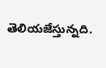తెలియజేస్తున్నది.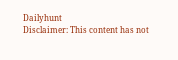Dailyhunt
Disclaimer: This content has not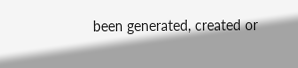been generated, created or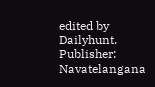edited by Dailyhunt. Publisher: Navatelangana